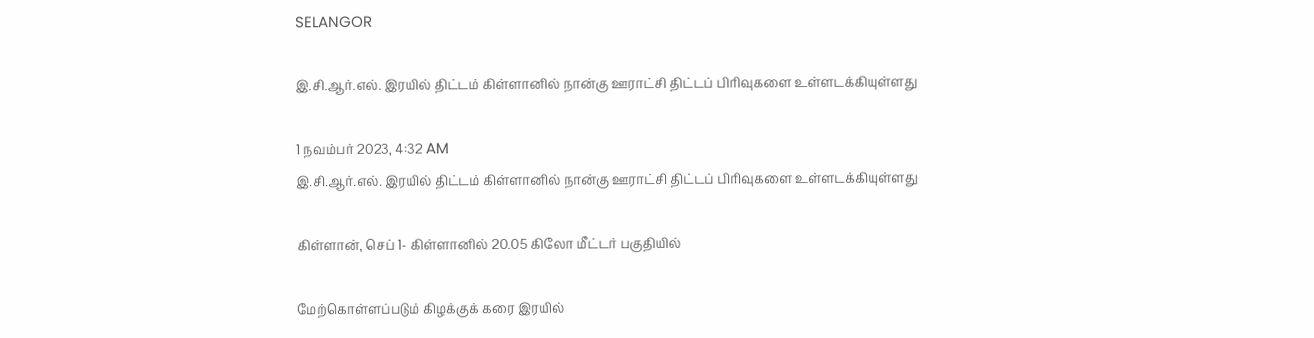SELANGOR

இ.சி.ஆர்.எல். இரயில் திட்டம் கிள்ளானில் நான்கு ஊராட்சி திட்டப் பிரிவுகளை உள்ளடக்கியுள்ளது

1 நவம்பர் 2023, 4:32 AM
இ.சி.ஆர்.எல். இரயில் திட்டம் கிள்ளானில் நான்கு ஊராட்சி திட்டப் பிரிவுகளை உள்ளடக்கியுள்ளது

கிள்ளான், செப் 1- கிள்ளானில் 20.05 கிலோ மீட்டர் பகுதியில்

மேற்கொள்ளப்படும் கிழக்குக் கரை இரயில்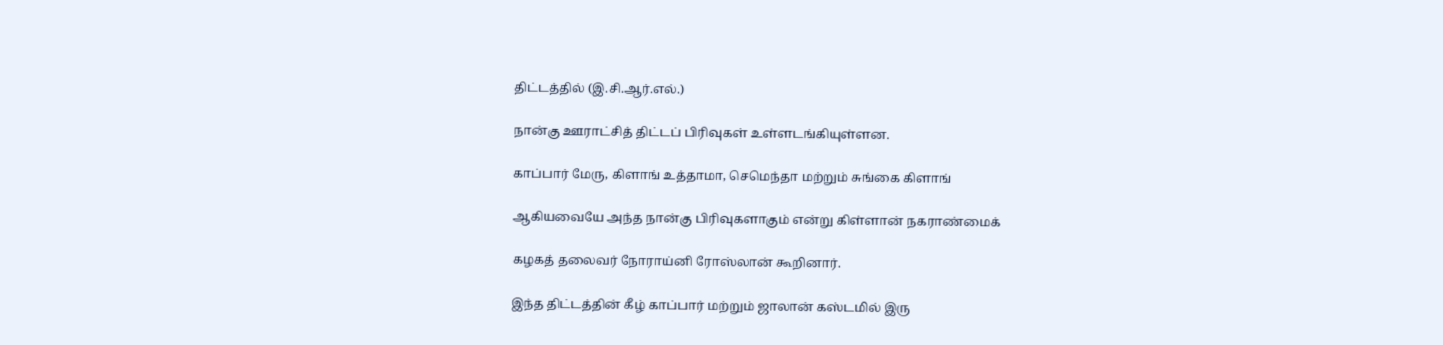திட்டத்தில் (இ.சி.ஆர்.எல்.)

நான்கு ஊராட்சித் திட்டப் பிரிவுகள் உள்ளடங்கியுள்ளன.

காப்பார் மேரு, கிளாங் உத்தாமா, செமெந்தா மற்றும் சுங்கை கிளாங்

ஆகியவையே அந்த நான்கு பிரிவுகளாகும் என்று கிள்ளான் நகராண்மைக்

கழகத் தலைவர் நோராய்னி ரோஸ்லான் கூறினார்.

இந்த திட்டத்தின் கீழ் காப்பார் மற்றும் ஜாலான் கஸ்டமில் இரு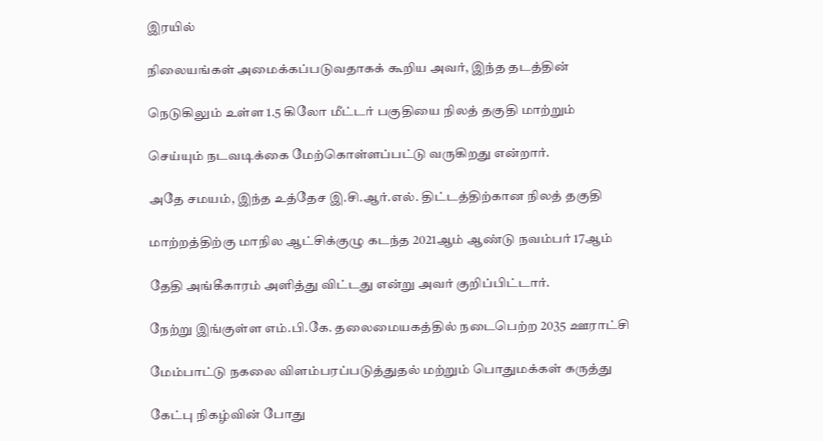இரயில்

நிலையங்கள் அமைக்கப்படுவதாகக் கூறிய அவர், இந்த தடத்தின்

நெடுகிலும் உள்ள 1.5 கிலோ மீட்டர் பகுதியை நிலத் தகுதி மாற்றும்

செய்யும் நடவடிக்கை மேற்கொள்ளப்பட்டு வருகிறது என்றார்.

அதே சமயம், இந்த உத்தேச இ.சி.ஆர்.எல். திட்டத்திற்கான நிலத் தகுதி

மாற்றத்திற்கு மாநில ஆட்சிக்குழு கடந்த 2021ஆம் ஆண்டு நவம்பர் 17ஆம்

தேதி அங்கீகாரம் அளித்து விட்டது என்று அவர் குறிப்பிட்டார்.

நேற்று இங்குள்ள எம்.பி.கே. தலைமையகத்தில் நடைபெற்ற 2035 ஊராட்சி

மேம்பாட்டு நகலை விளம்பரப்படுத்துதல் மற்றும் பொதுமக்கள் கருத்து

கேட்பு நிகழ்வின் போது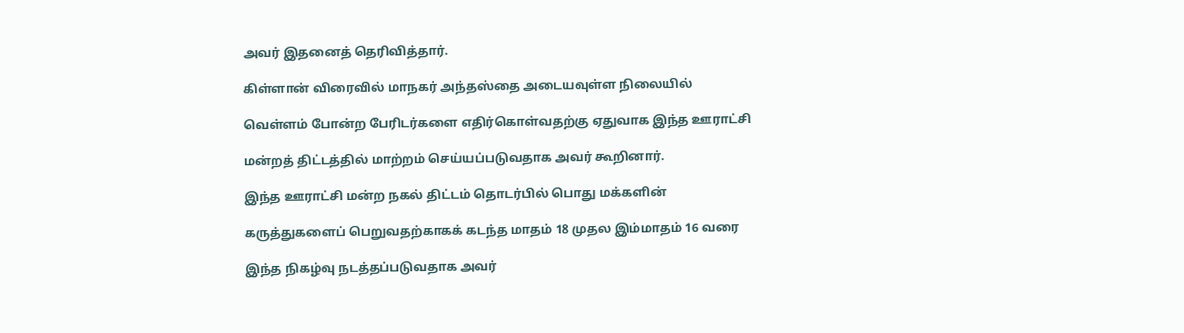அவர் இதனைத் தெரிவித்தார்.

கிள்ளான் விரைவில் மாநகர் அந்தஸ்தை அடையவுள்ள நிலையில்

வெள்ளம் போன்ற பேரிடர்களை எதிர்கொள்வதற்கு ஏதுவாக இந்த ஊராட்சி

மன்றத் திட்டத்தில் மாற்றம் செய்யப்படுவதாக அவர் கூறினார்.

இந்த ஊராட்சி மன்ற நகல் திட்டம் தொடர்பில் பொது மக்களின்

கருத்துகளைப் பெறுவதற்காகக் கடந்த மாதம் 18 முதல இம்மாதம் 16 வரை

இந்த நிகழ்வு நடத்தப்படுவதாக அவர்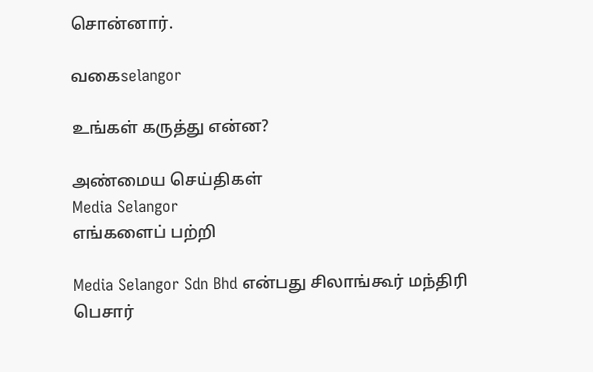சொன்னார்.

வகைselangor

உங்கள் கருத்து என்ன?

அண்மைய செய்திகள்
Media Selangor
எங்களைப் பற்றி

Media Selangor Sdn Bhd என்பது சிலாங்கூர் மந்திரி பெசார்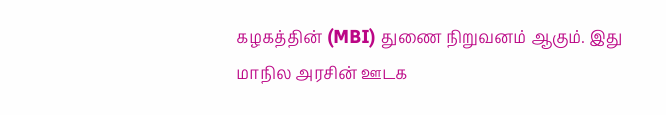கழகத்தின் (MBI) துணை நிறுவனம் ஆகும். இது மாநில அரசின் ஊடக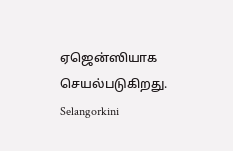ஏஜென்ஸியாக செயல்படுகிறது. Selangorkini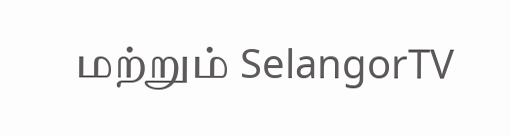மற்றும் SelangorTV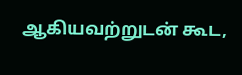ஆகியவற்றுடன் கூட,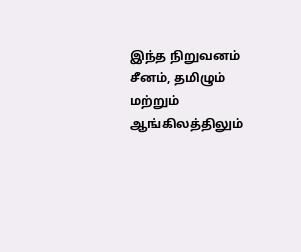இந்த நிறுவனம் சீனம், தமிழும் மற்றும் ஆங்கிலத்திலும்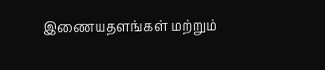இணையதளங்கள் மற்றும்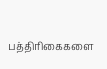பத்திரிகைகளை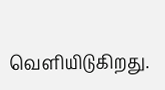வெளியிடுகிறது.